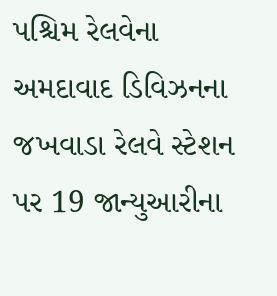પશ્ચિમ રેલવેના અમદાવાદ ડિવિઝનના જખવાડા રેલવે સ્ટેશન પર 19 જાન્યુઆરીના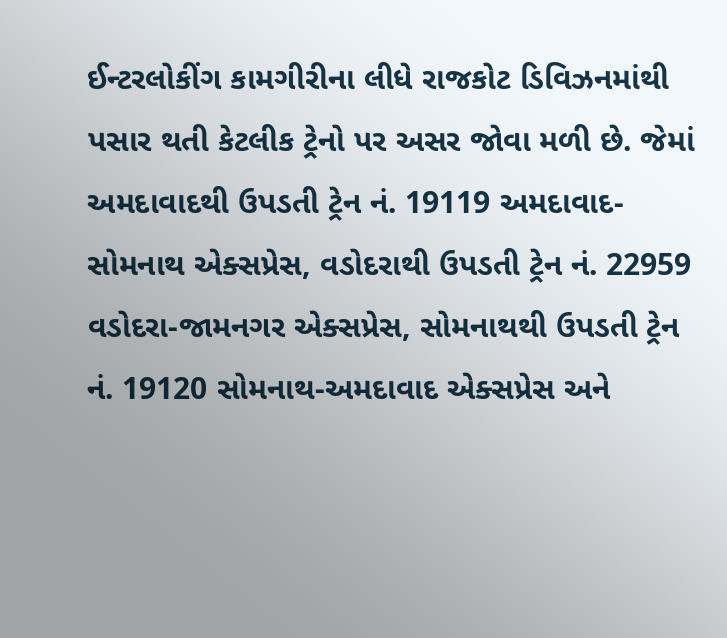ઈન્ટરલોકીંગ કામગીરીના લીધે રાજકોટ ડિવિઝનમાંથી પસાર થતી કેટલીક ટ્રેનો પર અસર જોવા મળી છે. જેમાં અમદાવાદથી ઉપડતી ટ્રેન નં. 19119 અમદાવાદ- સોમનાથ એક્સપ્રેસ, વડોદરાથી ઉપડતી ટ્રેન નં. 22959 વડોદરા-જામનગર એક્સપ્રેસ, સોમનાથથી ઉપડતી ટ્રેન નં. 19120 સોમનાથ-અમદાવાદ એક્સપ્રેસ અને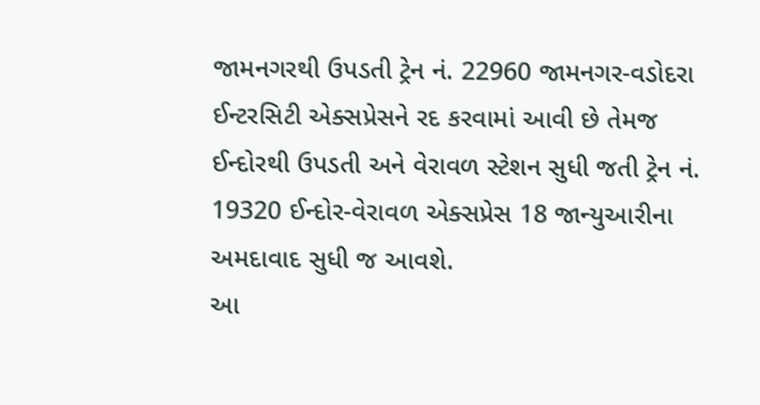જામનગરથી ઉપડતી ટ્રેન નં. 22960 જામનગર-વડોદરા ઈન્ટરસિટી એક્સપ્રેસને રદ કરવામાં આવી છે તેમજ ઈન્દોરથી ઉપડતી અને વેરાવળ સ્ટેશન સુધી જતી ટ્રેન નં. 19320 ઈન્દોર-વેરાવળ એક્સપ્રેસ 18 જાન્યુઆરીના અમદાવાદ સુધી જ આવશે.
આ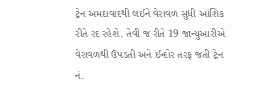ટ્રેન અમદાવાદથી લઈને વેરાવળ સુધી આંશિક રીતે રદ રહેશે. તેવી જ રીતે 19 જાન્યુઆરીએ વેરાવળથી ઉપડતી અને ઈન્દોર તરફ જતી ટ્રેન નં.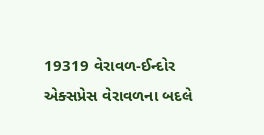19319 વેરાવળ-ઈન્દોર એક્સપ્રેસ વેરાવળના બદલે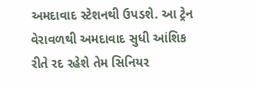અમદાવાદ સ્ટેશનથી ઉપડશે. આ ટ્રેન વેરાવળથી અમદાવાદ સુધી આંશિક રીતે રદ રહેશે તેમ સિનિયર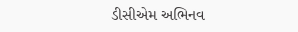ડીસીએમ અભિનવ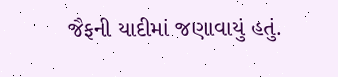જૈફની યાદીમાં જણાવાયું હતું.